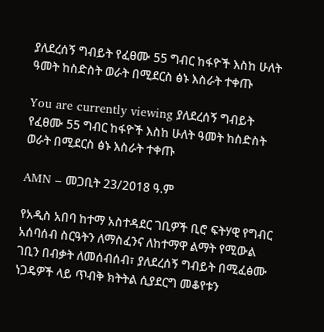ያለደረሰኝ ግብይት የፈፀሙ 55 ግብር ከፋዮች እስከ ሁለት ዓመት ከስድስት ወራት በሚደርስ ፅኑ እስራት ተቀጡ

You are currently viewing ያለደረሰኝ ግብይት የፈፀሙ 55 ግብር ከፋዮች እስከ ሁለት ዓመት ከስድስት ወራት በሚደርስ ፅኑ እስራት ተቀጡ

AMN – መጋቢት 23/2018 ዓ.ም

የአዲስ አበባ ከተማ አስተዳደር ገቢዎች ቢሮ ፍትሃዊ የግብር አሰባሰብ ስርዓትን ለማስፈንና ለከተማዋ ልማት የሚውል ገቢን በብቃት ለመሰብሰብ፣ ያለደረሰኝ ግብይት በሚፈፅሙ ነጋዴዎች ላይ ጥብቅ ክትትል ሲያደርግ መቆየቱን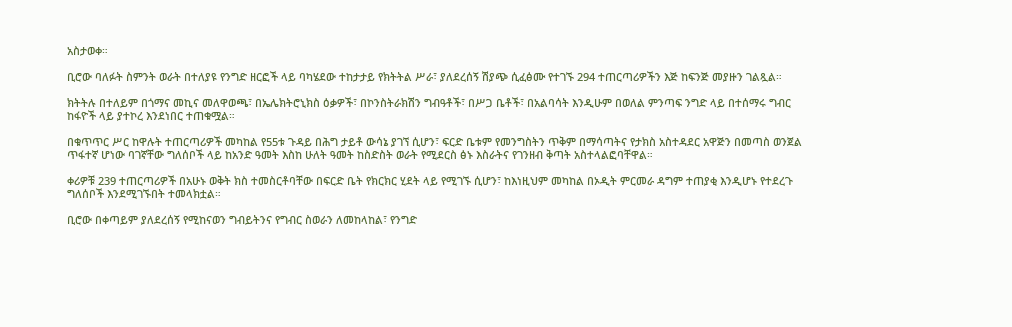አስታወቀ።

ቢሮው ባለፉት ስምንት ወራት በተለያዩ የንግድ ዘርፎች ላይ ባካሄደው ተከታታይ የክትትል ሥራ፣ ያለደረሰኝ ሽያጭ ሲፈፅሙ የተገኙ 294 ተጠርጣሪዎችን እጅ ከፍንጅ መያዙን ገልጿል።

ክትትሉ በተለይም በጎማና መኪና መለዋወጫ፣ በኤሌክትሮኒክስ ዕቃዎች፣ በኮንስትራክሽን ግብዓቶች፣ በሥጋ ቤቶች፣ በአልባሳት እንዲሁም በወለል ምንጣፍ ንግድ ላይ በተሰማሩ ግብር ከፋዮች ላይ ያተኮረ እንደነበር ተጠቁሟል።

በቁጥጥር ሥር ከዋሉት ተጠርጣሪዎች መካከል የ55ቱ ጉዳይ በሕግ ታይቶ ውሳኔ ያገኘ ሲሆን፣ ፍርድ ቤቱም የመንግስትን ጥቅም በማሳጣትና የታክስ አስተዳደር አዋጅን በመጣስ ወንጀል ጥፋተኛ ሆነው ባገኛቸው ግለሰቦች ላይ ከአንድ ዓመት እስከ ሁለት ዓመት ከስድስት ወራት የሚደርስ ፅኑ እስራትና የገንዘብ ቅጣት አስተላልፎባቸዋል።

ቀሪዎቹ 239 ተጠርጣሪዎች በአሁኑ ወቅት ክስ ተመስርቶባቸው በፍርድ ቤት የክርክር ሂደት ላይ የሚገኙ ሲሆን፣ ከእነዚህም መካከል በኦዲት ምርመራ ዳግም ተጠያቂ እንዲሆኑ የተደረጉ ግለሰቦች እንደሚገኙበት ተመላክቷል።

ቢሮው በቀጣይም ያለደረሰኝ የሚከናወን ግብይትንና የግብር ስወራን ለመከላከል፣ የንግድ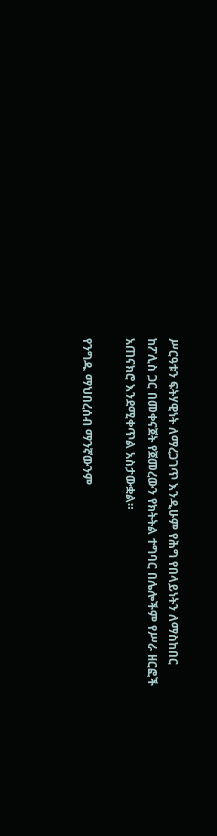ሥርዓቱን ፍትሃዊነት ለማረጋገጥ እንዲሁም የሕግ የበላይነትን ለማስከበር ከፖሊስ ጋር በመቀናጀት የጀመረውን የክትትል ተግባር በሌሎችም የሥራ ዘርፎች አጠናክሮ እንደሚቀጥል አስታውቋል።

የንግዱ ማህበረሰብ ማንኛውንም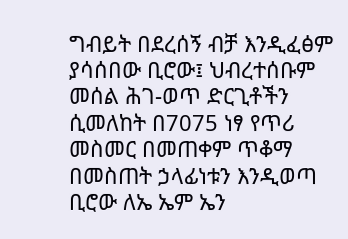ግብይት በደረሰኝ ብቻ እንዲፈፅም ያሳሰበው ቢሮው፤ ህብረተሰቡም መሰል ሕገ-ወጥ ድርጊቶችን ሲመለከት በ7075 ነፃ የጥሪ መስመር በመጠቀም ጥቆማ በመስጠት ኃላፊነቱን እንዲወጣ ቢሮው ለኤ ኤም ኤን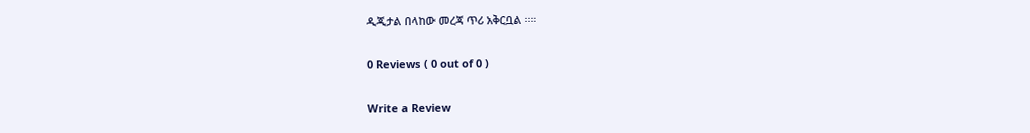ዲጂታል በላከው መረጃ ጥሪ አቅርቧል ፡፡።

0 Reviews ( 0 out of 0 )

Write a Review